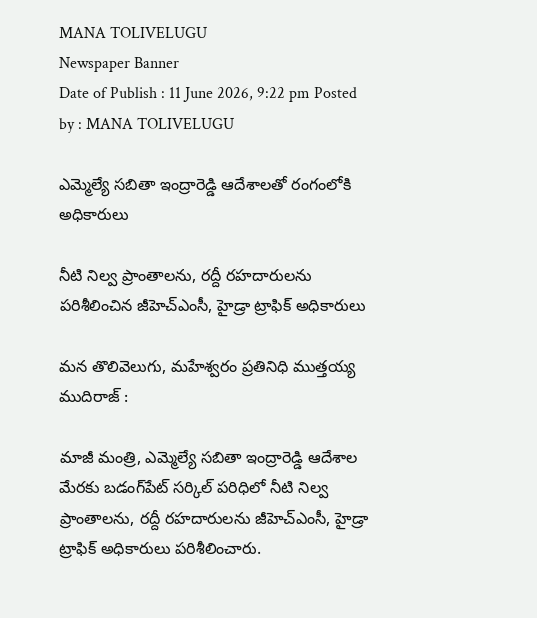MANA TOLIVELUGU
Newspaper Banner
Date of Publish : 11 June 2026, 9:22 pm Posted by : MANA TOLIVELUGU

ఎమ్మెల్యే సబితా ఇంద్రారెడ్డి ఆదేశాలతో రంగంలోకి అధికారులు

నీటి నిల్వ ప్రాంతాలను, రద్దీ రహదారులను పరిశీలించిన జీహెచ్ఎంసీ, హైడ్రా ట్రాఫిక్ అధికారులు

మన తొలివెలుగు, మహేశ్వరం ప్రతినిధి ముత్తయ్య ముదిరాజ్ :

మాజీ మంత్రి, ఎమ్మెల్యే సబితా ఇంద్రారెడ్డి ఆదేశాల మేరకు బడంగ్‌పేట్ సర్కిల్ పరిధిలో నీటి నిల్వ ప్రాంతాలను, రద్దీ రహదారులను జీహెచ్ఎంసీ, హైడ్రా ట్రాఫిక్ అధికారులు పరిశీలించారు.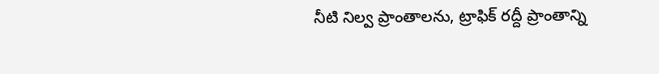నీటి నిల్వ ప్రాంతాలను, ట్రాఫిక్ రద్దీ ప్రాంతాన్ని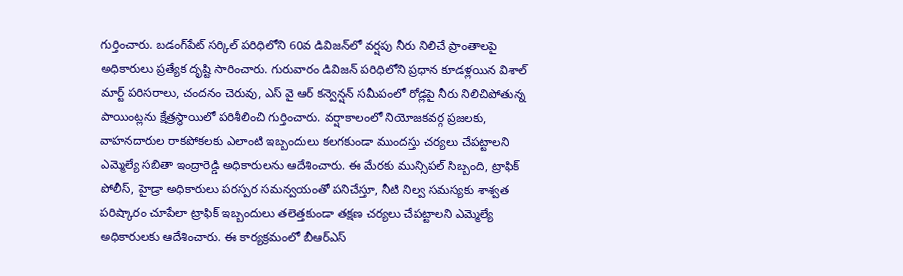గుర్తించారు. బడంగ్‌పేట్ సర్కిల్ పరిధిలోని 60వ డివిజన్‌లో వర్షపు నీరు నిలిచే ప్రాంతాలపై అధికారులు ప్రత్యేక దృష్టి సారించారు. గురువారం డివిజన్ పరిధిలోని ప్రధాన కూడళ్లయిన విశాల్ మార్ట్ పరిసరాలు, చందనం చెరువు, ఎస్ వై ఆర్ కన్వెన్షన్ సమీపంలో రోడ్లపై నీరు నిలిచిపోతున్న పాయింట్లను క్షేత్రస్థాయిలో పరిశీలించి గుర్తించారు. వర్షాకాలంలో నియోజకవర్గ ప్రజలకు, వాహనదారుల రాకపోకలకు ఎలాంటి ఇబ్బందులు కలగకుండా ముందస్తు చర్యలు చేపట్టాలని ఎమ్మెల్యే సబితా ఇంద్రారెడ్డి అధికారులను ఆదేశించారు. ఈ మేరకు మున్సిపల్ సిబ్బంది, ట్రాఫిక్ పోలీస్, హైడ్రా అధికారులు పరస్పర సమన్వయంతో పనిచేస్తూ, నీటి నిల్వ సమస్యకు శాశ్వత పరిష్కారం చూపేలా ట్రాఫిక్ ఇబ్బందులు తలెత్తకుండా తక్షణ చర్యలు చేపట్టాలని ఎమ్మెల్యే అధికారులకు ఆదేశించారు. ఈ కార్యక్రమంలో బీఆర్ఎస్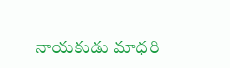నాయకుడు మాధరి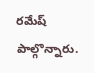రమేష్ పాల్గొన్నారు.